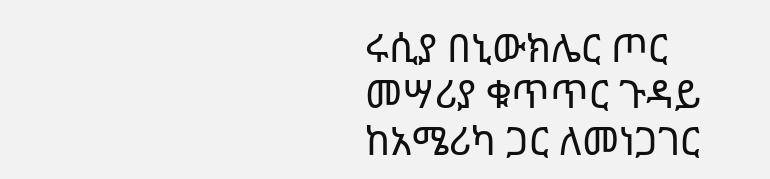ሩሲያ በኒውክሌር ጦር መሣሪያ ቁጥጥር ጉዳይ ከአሜሪካ ጋር ለመነጋገር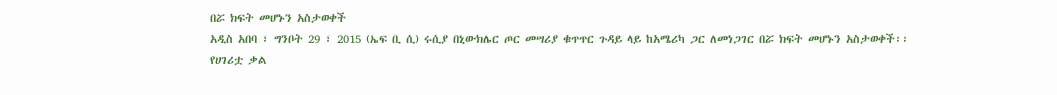በሯ ክፍት መሆኑን አስታወቀች
አዲስ አበባ ፣ ግንቦት 29 ፣ 2015 (ኤፍ ቢ ሲ) ሩሲያ በኒውክሌር ጦር መሣሪያ ቁጥጥር ጉዳይ ላይ ከአሜሪካ ጋር ለመነጋገር በሯ ክፍት መሆኑን አስታወቀች፡፡
የሀገሪቷ ቃል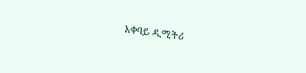አቀባይ ዲሚትሪ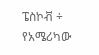ፔስኮቭ ÷ የአሜሪካው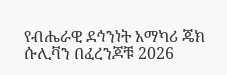የብሔራዊ ደኅንነት አማካሪ ጄክ ሱሊቫን በፈረንጆቹ 2026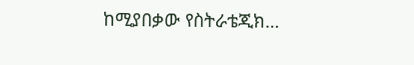ከሚያበቃው የስትራቴጂክ…